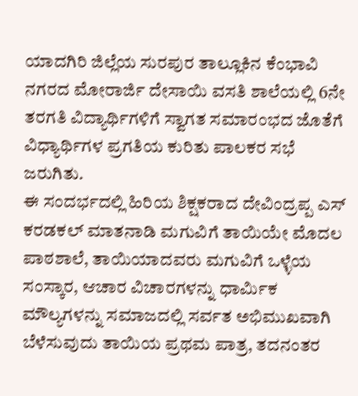ಯಾದಗಿರಿ ಜಿಲ್ಲೆಯ ಸುರಪುರ ತಾಲ್ಲೂಕಿನ ಕೆಂಭಾವಿ ನಗರದ ಮೋರಾರ್ಜಿ ದೇಸಾಯಿ ವಸತಿ ಶಾಲೆಯಲ್ಲಿ 6ನೇ ತರಗತಿ ವಿದ್ಯಾರ್ಥಿಗಳಿಗೆ ಸ್ವಾಗತ ಸಮಾರಂಭದ ಜೊತೆಗೆ ವಿಧ್ಯಾರ್ಥಿಗಳ ಪ್ರಗತಿಯ ಕುರಿತು ಪಾಲಕರ ಸಭೆ ಜರುಗಿತು.
ಈ ಸಂದರ್ಭದಲ್ಲಿ ಹಿರಿಯ ಶಿಕ್ಷಕರಾದ ದೇವಿಂದ್ರಪ್ಪ ಎಸ್ ಕರಡಕಲ್ ಮಾತನಾಡಿ ಮಗುವಿಗೆ ತಾಯಿಯೇ ಮೊದಲ ಪಾಠಶಾಲೆ, ತಾಯಿಯಾದವರು ಮಗುವಿಗೆ ಒಳ್ಳೆಯ ಸಂಸ್ಕಾರ, ಆಚಾರ ವಿಚಾರಗಳನ್ನು ಧಾರ್ಮಿಕ ಮೌಲ್ಯಗಳನ್ನು ಸಮಾಜದಲ್ಲಿ ಸರ್ವತ ಅಭಿಮುಖವಾಗಿ ಬೆಳೆಸುವುದು ತಾಯಿಯ ಪ್ರಥಮ ಪಾತ್ರ, ತದನಂತರ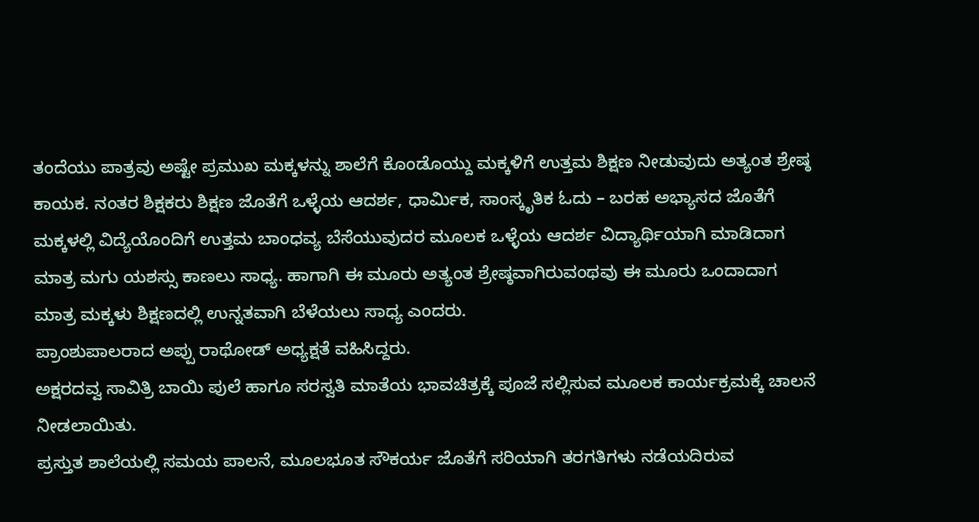ತಂದೆಯು ಪಾತ್ರವು ಅಷ್ಟೇ ಪ್ರಮುಖ ಮಕ್ಕಳನ್ನು ಶಾಲೆಗೆ ಕೊಂಡೊಯ್ದು ಮಕ್ಕಳಿಗೆ ಉತ್ತಮ ಶಿಕ್ಷಣ ನೀಡುವುದು ಅತ್ಯಂತ ಶ್ರೇಷ್ಠ ಕಾಯಕ. ನಂತರ ಶಿಕ್ಷಕರು ಶಿಕ್ಷಣ ಜೊತೆಗೆ ಒಳ್ಳೆಯ ಆದರ್ಶ, ಧಾರ್ಮಿಕ, ಸಾಂಸ್ಕೃತಿಕ ಓದು – ಬರಹ ಅಭ್ಯಾಸದ ಜೊತೆಗೆ ಮಕ್ಕಳಲ್ಲಿ ವಿದ್ಯೆಯೊಂದಿಗೆ ಉತ್ತಮ ಬಾಂಧವ್ಯ ಬೆಸೆಯುವುದರ ಮೂಲಕ ಒಳ್ಳೆಯ ಆದರ್ಶ ವಿದ್ಯಾರ್ಥಿಯಾಗಿ ಮಾಡಿದಾಗ ಮಾತ್ರ ಮಗು ಯಶಸ್ಸು ಕಾಣಲು ಸಾಧ್ಯ. ಹಾಗಾಗಿ ಈ ಮೂರು ಅತ್ಯಂತ ಶ್ರೇಷ್ಠವಾಗಿರುವಂಥವು ಈ ಮೂರು ಒಂದಾದಾಗ ಮಾತ್ರ ಮಕ್ಕಳು ಶಿಕ್ಷಣದಲ್ಲಿ ಉನ್ನತವಾಗಿ ಬೆಳೆಯಲು ಸಾಧ್ಯ ಎಂದರು.
ಪ್ರಾಂಶುಪಾಲರಾದ ಅಪ್ಪು ರಾಥೋಡ್ ಅಧ್ಯಕ್ಷತೆ ವಹಿಸಿದ್ದರು.
ಅಕ್ಷರದವ್ವ ಸಾವಿತ್ರಿ ಬಾಯಿ ಪುಲೆ ಹಾಗೂ ಸರಸ್ವತಿ ಮಾತೆಯ ಭಾವಚಿತ್ರಕ್ಕೆ ಪೂಜೆ ಸಲ್ಲಿಸುವ ಮೂಲಕ ಕಾರ್ಯಕ್ರಮಕ್ಕೆ ಚಾಲನೆ ನೀಡಲಾಯಿತು.
ಪ್ರಸ್ತುತ ಶಾಲೆಯಲ್ಲಿ ಸಮಯ ಪಾಲನೆ, ಮೂಲಭೂತ ಸೌಕರ್ಯ ಜೊತೆಗೆ ಸರಿಯಾಗಿ ತರಗತಿಗಳು ನಡೆಯದಿರುವ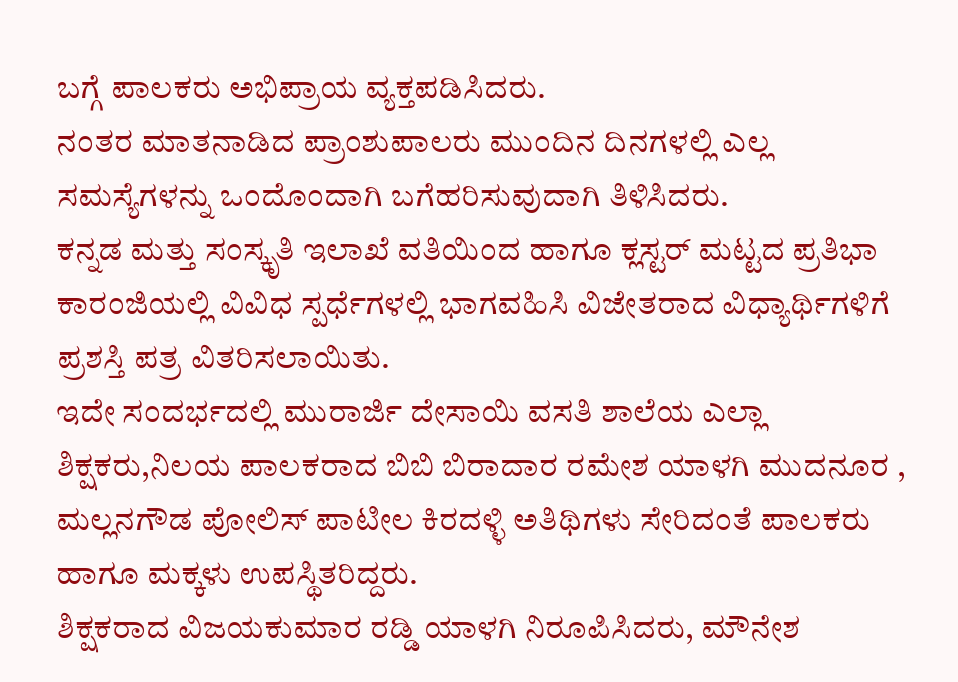ಬಗ್ಗೆ ಪಾಲಕರು ಅಭಿಪ್ರಾಯ ವ್ಯಕ್ತಪಡಿಸಿದರು.
ನಂತರ ಮಾತನಾಡಿದ ಪ್ರಾಂಶುಪಾಲರು ಮುಂದಿನ ದಿನಗಳಲ್ಲಿ ಎಲ್ಲ ಸಮಸ್ಯೆಗಳನ್ನು ಒಂದೊಂದಾಗಿ ಬಗೆಹರಿಸುವುದಾಗಿ ತಿಳಿಸಿದರು.
ಕನ್ನಡ ಮತ್ತು ಸಂಸ್ಕೃತಿ ಇಲಾಖೆ ವತಿಯಿಂದ ಹಾಗೂ ಕ್ಲಸ್ಟರ್ ಮಟ್ಟದ ಪ್ರತಿಭಾ ಕಾರಂಜಿಯಲ್ಲಿ ವಿವಿಧ ಸ್ಪರ್ಧೆಗಳಲ್ಲಿ ಭಾಗವಹಿಸಿ ವಿಜೇತರಾದ ವಿಧ್ಯಾರ್ಥಿಗಳಿಗೆ ಪ್ರಶಸ್ತಿ ಪತ್ರ ವಿತರಿಸಲಾಯಿತು.
ಇದೇ ಸಂದರ್ಭದಲ್ಲಿ ಮುರಾರ್ಜಿ ದೇಸಾಯಿ ವಸತಿ ಶಾಲೆಯ ಎಲ್ಲಾ ಶಿಕ್ಷಕರು,ನಿಲಯ ಪಾಲಕರಾದ ಬಿಬಿ ಬಿರಾದಾರ ರಮೇಶ ಯಾಳಗಿ ಮುದನೂರ , ಮಲ್ಲನಗೌಡ ಪೋಲಿಸ್ ಪಾಟೀಲ ಕಿರದಳ್ಳಿ ಅತಿಥಿಗಳು ಸೇರಿದಂತೆ ಪಾಲಕರು ಹಾಗೂ ಮಕ್ಕಳು ಉಪಸ್ಥಿತರಿದ್ದರು.
ಶಿಕ್ಷಕರಾದ ವಿಜಯಕುಮಾರ ರಡ್ಡಿ ಯಾಳಗಿ ನಿರೂಪಿಸಿದರು, ಮೌನೇಶ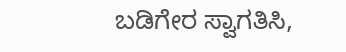ಬಡಿಗೇರ ಸ್ವಾಗತಿಸಿ,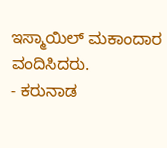ಇಸ್ಮಾಯಿಲ್ ಮಕಾಂದಾರ ವಂದಿಸಿದರು.
- ಕರುನಾಡ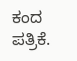ಕಂದ ಪತ್ರಿಕೆ.